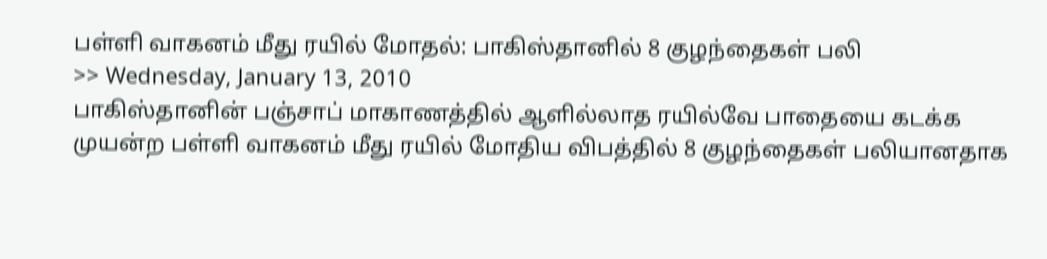பள்ளி வாகனம் மீது ரயில் மோதல்: பாகிஸ்தானில் 8 குழந்தைகள் பலி
>> Wednesday, January 13, 2010
பாகிஸ்தானின் பஞ்சாப் மாகாணத்தில் ஆளில்லாத ரயில்வே பாதையை கடக்க முயன்ற பள்ளி வாகனம் மீது ரயில் மோதிய விபத்தில் 8 குழந்தைகள் பலியானதாக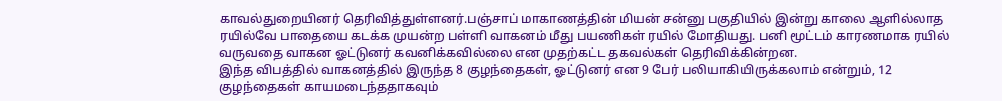காவல்துறையினர் தெரிவித்துள்ளனர்.பஞ்சாப் மாகாணத்தின் மியன் சன்னு பகுதியில் இன்று காலை ஆளில்லாத ரயில்வே பாதையை கடக்க முயன்ற பள்ளி வாகனம் மீது பயணிகள் ரயில் மோதியது. பனி மூட்டம் காரணமாக ரயில் வருவதை வாகன ஓட்டுனர் கவனிக்கவில்லை என முதற்கட்ட தகவல்கள் தெரிவிக்கின்றன.
இந்த விபத்தில் வாகனத்தில் இருந்த 8 குழந்தைகள், ஓட்டுனர் என 9 பேர் பலியாகியிருக்கலாம் என்றும், 12 குழந்தைகள் காயமடைந்ததாகவும்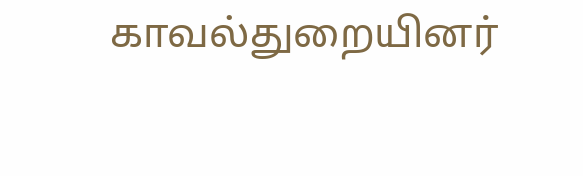காவல்துறையினர்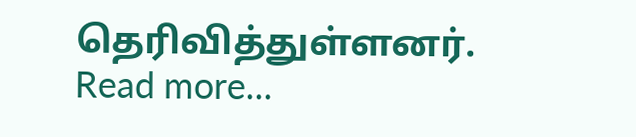தெரிவித்துள்ளனர்.
Read more...